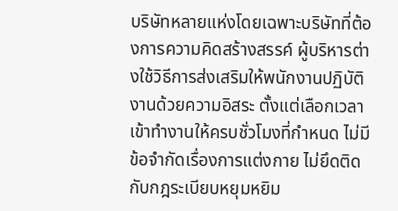บริษัทหลายแห่งโดยเฉพาะบริษัทที่ต้องการความคิดสร้างสรรค์ ผู้บริหารต่างใช้วิธีการส่งเสริมให้พนักงานปฏิบัติงานด้วยความอิสระ ตั้งแต่เลือกเวลาเข้าทำงานให้ครบชั่วโมงที่กำหนด ไม่มีข้อจำกัดเรื่องการแต่งกาย ไม่ยึดติดกับกฎระเบียบหยุมหยิม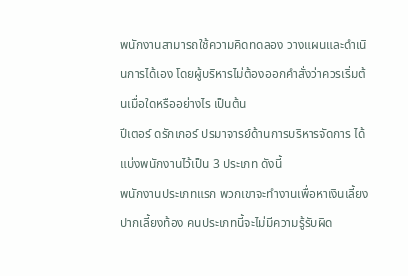พนักงานสามารถใช้ความคิดทดลอง วางแผนและดำเนินการได้เอง โดยผู้บริหารไม่ต้องออกคำสั่งว่าควรเริ่มต้นเมื่อใดหรืออย่างไร เป็นต้น
ปีเตอร์ ดรักเกอร์ ปรมาจารย์ด้านการบริหารจัดการ ได้แบ่งพนักงานไว้เป็น 3 ประเภท ดังนี้
พนักงานประเภทแรก พวกเขาจะทำงานเพื่อหาเงินเลี้ยงปากเลี้ยงท้อง คนประเภทนี้จะไม่มีความรู้รับผิด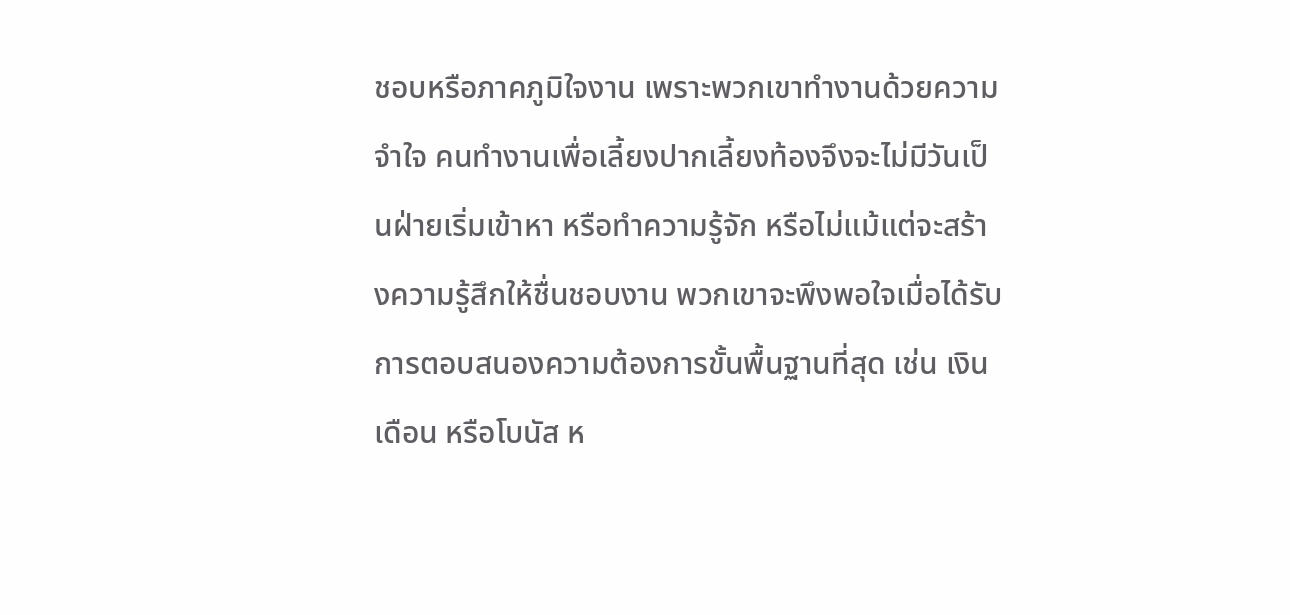ชอบหรือภาคภูมิใจงาน เพราะพวกเขาทำงานด้วยความจำใจ คนทำงานเพื่อเลี้ยงปากเลี้ยงท้องจึงจะไม่มีวันเป็นฝ่ายเริ่มเข้าหา หรือทำความรู้จัก หรือไม่แม้แต่จะสร้างความรู้สึกให้ชื่นชอบงาน พวกเขาจะพึงพอใจเมื่อได้รับการตอบสนองความต้องการขั้นพื้นฐานที่สุด เช่น เงินเดือน หรือโบนัส ห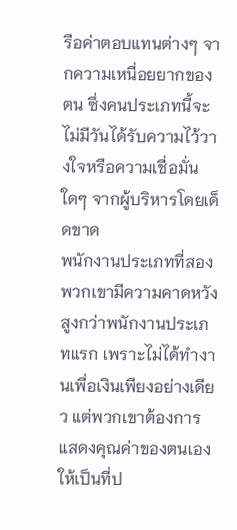รือค่าตอบแทนต่างๆ จากความเหนื่อยยากของตน ซึ่งคนประเภทนี้จะไม่มีวันได้รับความไว้วางใจหรือความเชื่อมั่นใดๆ จากผู้บริหารโดยเด็ดขาด
พนักงานประเภทที่สอง พวกเขามีความคาดหวังสูงกว่าพนักงานประเภทแรก เพราะไม่ได้ทำงานเพื่อเงินเพียงอย่างเดียว แต่พวกเขาต้องการแสดงคุณค่าของตนเองให้เป็นที่ป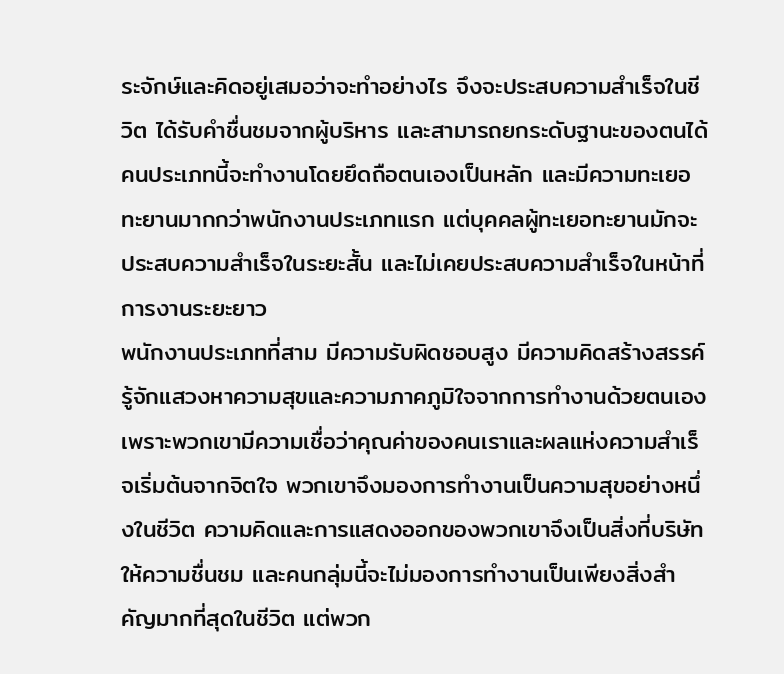ระจักษ์และคิดอยู่เสมอว่าจะทำอย่างไร จึงจะประสบความสำเร็จในชีวิต ได้รับคำชื่นชมจากผู้บริหาร และสามารถยกระดับฐานะของตนได้ คนประเภทนี้จะทำงานโดยยึดถือตนเองเป็นหลัก และมีความทะเยอทะยานมากกว่าพนักงานประเภทแรก แต่บุคคลผู้ทะเยอทะยานมักจะประสบความสำเร็จในระยะสั้น และไม่เคยประสบความสำเร็จในหน้าที่การงานระยะยาว
พนักงานประเภทที่สาม มีความรับผิดชอบสูง มีความคิดสร้างสรรค์ รู้จักแสวงหาความสุขและความภาคภูมิใจจากการทำงานด้วยตนเอง เพราะพวกเขามีความเชื่อว่าคุณค่าของคนเราและผลแห่งความสำเร็จเริ่มต้นจากจิตใจ พวกเขาจึงมองการทำงานเป็นความสุขอย่างหนึ่งในชีวิต ความคิดและการแสดงออกของพวกเขาจึงเป็นสิ่งที่บริษัทให้ความชื่นชม และคนกลุ่มนี้จะไม่มองการทำงานเป็นเพียงสิ่งสำคัญมากที่สุดในชีวิต แต่พวก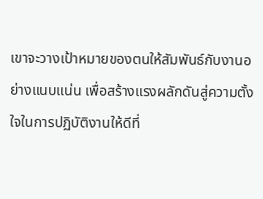เขาจะวางเป้าหมายของตนให้สัมพันธ์กับงานอย่างแนบแน่น เพื่อสร้างแรงผลักดันสู่ความตั้งใจในการปฏิบัติงานให้ดีที่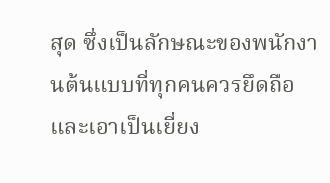สุด ซึ่งเป็นลักษณะของพนักงานต้นแบบที่ทุกคนควรยึดถือและเอาเป็นเยี่ยง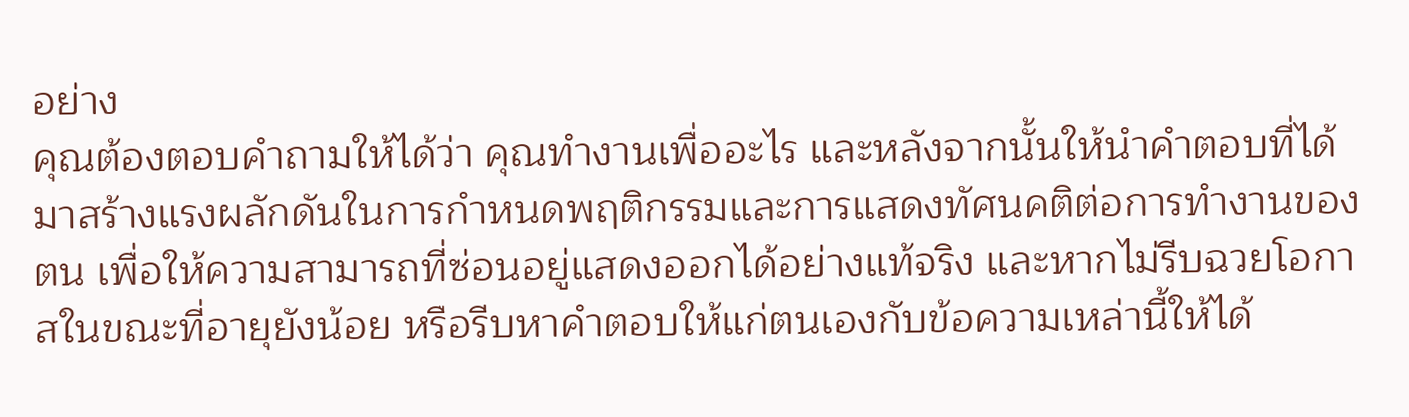อย่าง
คุณต้องตอบคำถามให้ได้ว่า คุณทำงานเพื่ออะไร และหลังจากนั้นให้นำคำตอบที่ได้มาสร้างแรงผลักดันในการกำหนดพฤติกรรมและการแสดงทัศนคติต่อการทำงานของตน เพื่อให้ความสามารถที่ซ่อนอยู่แสดงออกได้อย่างแท้จริง และหากไม่รีบฉวยโอกาสในขณะที่อายุยังน้อย หรือรีบหาคำตอบให้แก่ตนเองกับข้อความเหล่านี้ให้ได้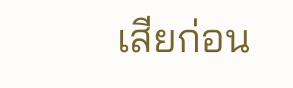เสียก่อน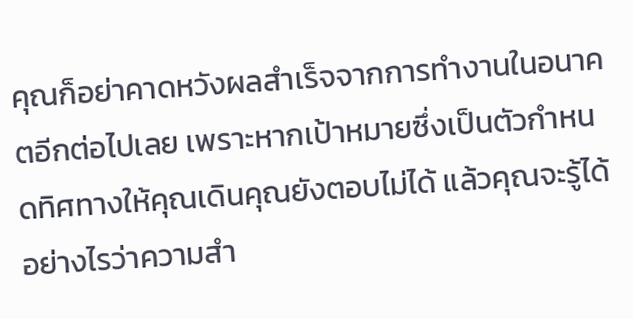คุณก็อย่าคาดหวังผลสำเร็จจากการทำงานในอนาคตอีกต่อไปเลย เพราะหากเป้าหมายซึ่งเป็นตัวกำหนดทิศทางให้คุณเดินคุณยังตอบไม่ได้ แล้วคุณจะรู้ได้อย่างไรว่าความสำ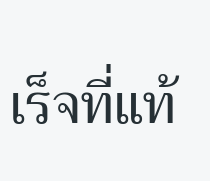เร็จที่แท้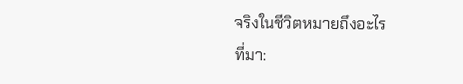จริงในชีวิตหมายถึงอะไร
ที่มา: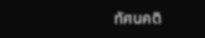ทัศนคติ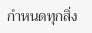กำหนดทุกสิ่ง